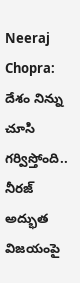Neeraj Chopra: దేశం నిన్ను చూసి గర్విస్తోంది.. నీరజ్ అద్భుత విజయంపై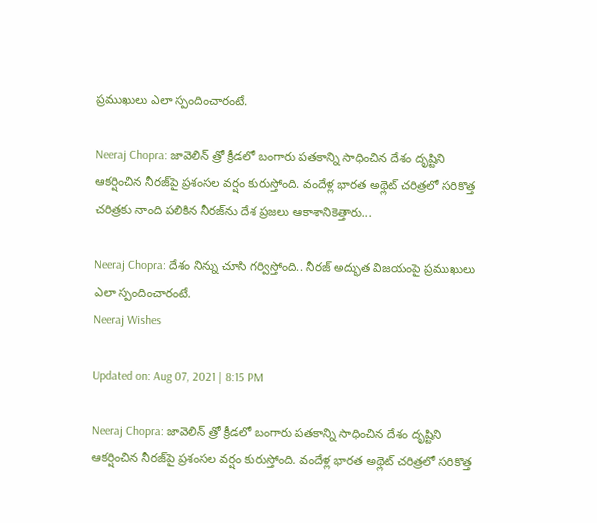ప్రముఖులు ఎలా స్పందించారంటే.

Neeraj Chopra: జావెలిన్‌ త్రో క్రీడలో బంగారు పతకాన్ని సాధించిన దేశం దృష్టిని ఆకర్షించిన నీరజ్‌పై ప్రశంసల వర్షం కురుస్తోంది. వందేళ్ల భారత అథ్లెట్‌ చరిత్రలో సరికొత్త చరిత్రకు నాంది పలికిన నీరజ్‌ను దేశ ప్రజలు ఆకాశానికెత్తారు...

Neeraj Chopra: దేశం నిన్ను చూసి గర్విస్తోంది.. నీరజ్ అద్భుత విజయంపై ప్రముఖులు ఎలా స్పందించారంటే.
Neeraj Wishes

Updated on: Aug 07, 2021 | 8:15 PM

Neeraj Chopra: జావెలిన్‌ త్రో క్రీడలో బంగారు పతకాన్ని సాధించిన దేశం దృష్టిని ఆకర్షించిన నీరజ్‌పై ప్రశంసల వర్షం కురుస్తోంది. వందేళ్ల భారత అథ్లెట్‌ చరిత్రలో సరికొత్త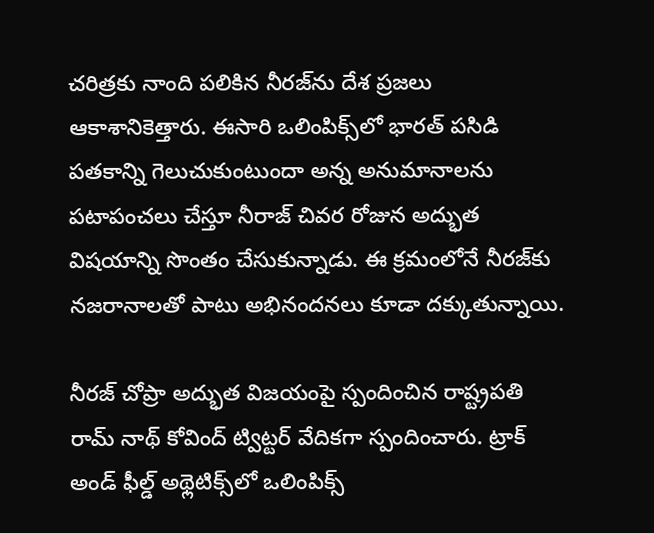చరిత్రకు నాంది పలికిన నీరజ్‌ను దేశ ప్రజలు ఆకాశానికెత్తారు. ఈసారి ఒలింపిక్స్‌లో భారత్‌ పసిడి పతకాన్ని గెలుచుకుంటుందా అన్న అనుమానాలను పటాపంచలు చేస్తూ నీరాజ్‌ చివర రోజున అద్భుత విషయాన్ని సొంతం చేసుకున్నాడు. ఈ క్రమంలోనే నీరజ్‌కు నజరానాలతో పాటు అభినందనలు కూడా దక్కుతున్నాయి.

నీరజ్‌ చోప్రా అద్భుత విజయంపై స్పందించిన రాష్ట్రపతి రామ్‌ నాథ్‌ కోవింద్‌ ట్విట్టర్‌ వేదికగా స్పందించారు. ట్రాక్ అండ్ ఫీల్డ్ అథ్లెటిక్స్‌లో ఒలింపిక్స్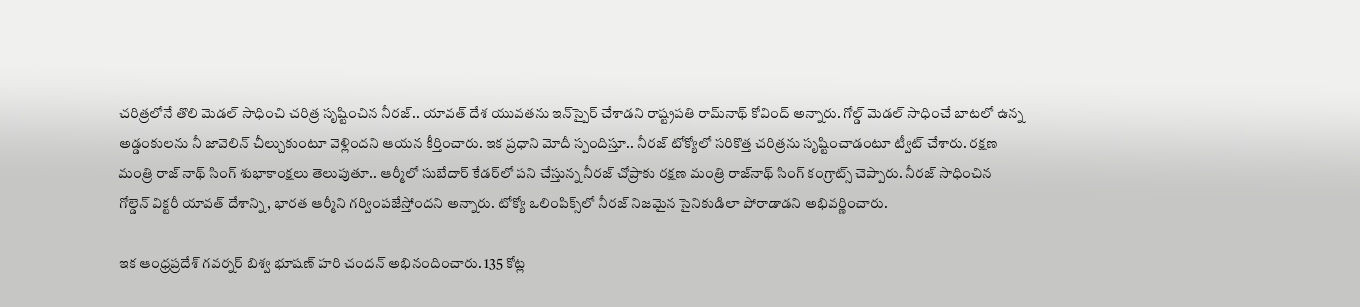చరిత్రలోనే తొలి మెడల్ సాధించి చరిత్ర సృష్టించిన నీరజ్.. యావత్ దేశ యువతను ఇన్‌స్పైర్ చేశాడని రాష్ట్రపతి రామ్‌నాథ్ కోవింద్ అన్నారు. గోల్డ్ మెడల్ సాధించే బాటలో ఉన్న అడ్డంకులను నీ జావెలిన్ చీల్చుకుంటూ వెళ్లిందని ఆయన కీర్తించారు. ఇక ప్రధాని మోదీ స్పందిస్తూ.. నీరజ్‌ టోక్యోలో సరికొత్త చరిత్రను సృష్టించాడంటూ ట్వీట్‌ చేశారు. రక్షణ మంత్రి రాజ్‌ నాథ్‌ సింగ్‌ శుభాకాంక్షలు తెలుపుతూ.. ఆర్మీలో సుబేదార్ కేడర్‌‌లో పని చేస్తున్న నీరజ్ చోప్రాకు రక్షణ మంత్రి రాజ్‌నాథ్ సింగ్ కంగ్రాట్స్ చెప్పారు. నీరజ్ సాధించిన గోల్డెన్ విక్టరీ యావత్ దేశాన్ని, భారత ఆర్మీని గర్వింపజేస్తోందని అన్నారు. టోక్యో ఒలింపిక్స్‌లో నీరజ్ నిజమైన సైనికుడిలా పోరాడాడని అభివర్ణించారు.

ఇక ఆంధ్రప్రదేశ్‌ గవర్నర్‌ బిశ్వ భూషణ్ హరి చందన్ అభినందించారు. 135 కోట్ల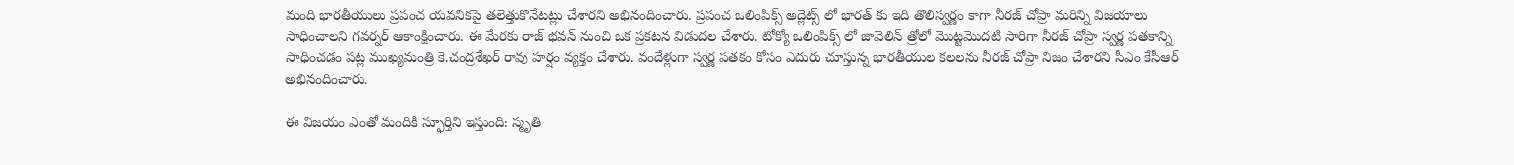మంది భారతీయులు ప్రపంచ యవనికపై తలెత్తుకొనేటట్లు చేశారని అభినందించారు. ప్రపంచ ఒలింపిక్స్ అద్లెట్స్ లో భారత్ కు ఇది తొలిస్వర్ణం కాగా నీరజ్ చోప్రా మరిన్ని విజయాలు సాధించాలని గవర్నర్ ఆకాంక్షించారు. ఈ మేరకు రాజ్ భవన్ నుంచి ఒక ప్రకటన విడుదల చేశారు. టోక్యో ఒలింపిక్స్ లో జావెలిన్ త్రోలో మొట్టమొదటి సారిగా నీరజ్ చోప్రా స్వర్ణ పతకాన్ని సాధించడం పట్ల ముఖ్యమంత్రి కె.చంద్రశేఖర్ రావు హర్షం వ్యక్తం చేశారు. వందేళ్లుగా స్వర్ణ పతకం కోసం ఎదురు చూస్తున్న భారతీయుల కలలను నీరజ్ చోప్రా నిజం చేశారని సీఎం కేసీఆర్ అభినందించారు.

ఈ విజయం ఎంతో మందికి స్ఫూర్తిని ఇస్తుంది: స్మృతి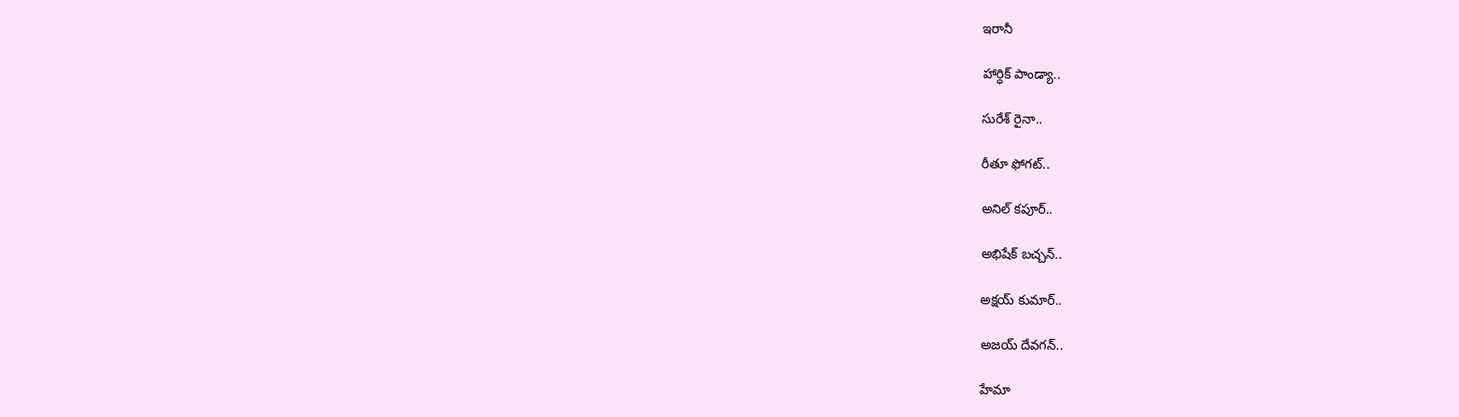ఇరానీ

హార్ధిక్ పాండ్యా..

సురేశ్ రైనా..

రీతూ ఫోగట్..

అనిల్ కపూర్..

అభిషేక్ బచ్చన్..

అక్షయ్‌ కుమార్‌..

అజయ్ దేవగన్..

హేమా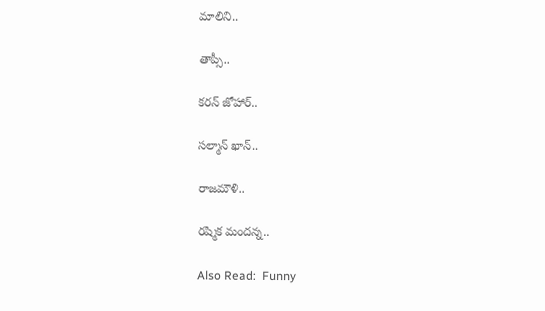మాలిని..

తాప్సీ..

కరన్ జోహార్..

సల్మాన్ ఖాన్..

రాజమౌళి..

రష్మిక మందన్న..

Also Read:  Funny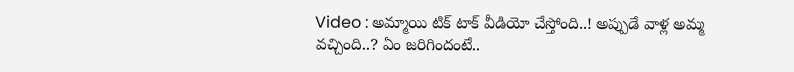Video : అమ్మాయి టిక్‌ టాక్‌ వీడియో చేస్తోంది..! అప్పుడే వాళ్ల అమ్మ వచ్చింది..? ఏం జరిగిందంటే..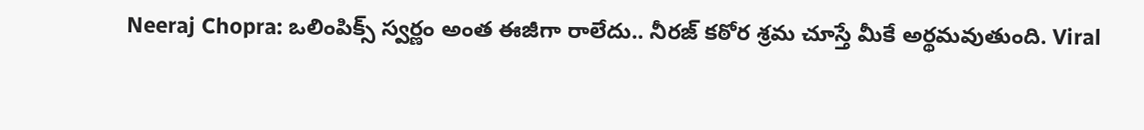Neeraj Chopra: ఒలింపిక్స్ స్వర్ణం అంత ఈజీగా రాలేదు.. నీరజ్ కఠోర శ్రమ చూస్తే మీకే అర్థమవుతుంది. Viral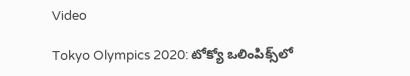Video

Tokyo Olympics 2020: టోక్యో ఒలింపిక్స్‌లో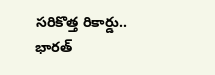సరికొత్త రికార్డు.. భారత్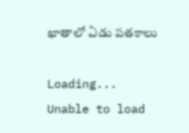ఖాతాలో ఏడు పతకాలు

Loading...
Unable to load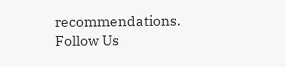recommendations.
Follow Us